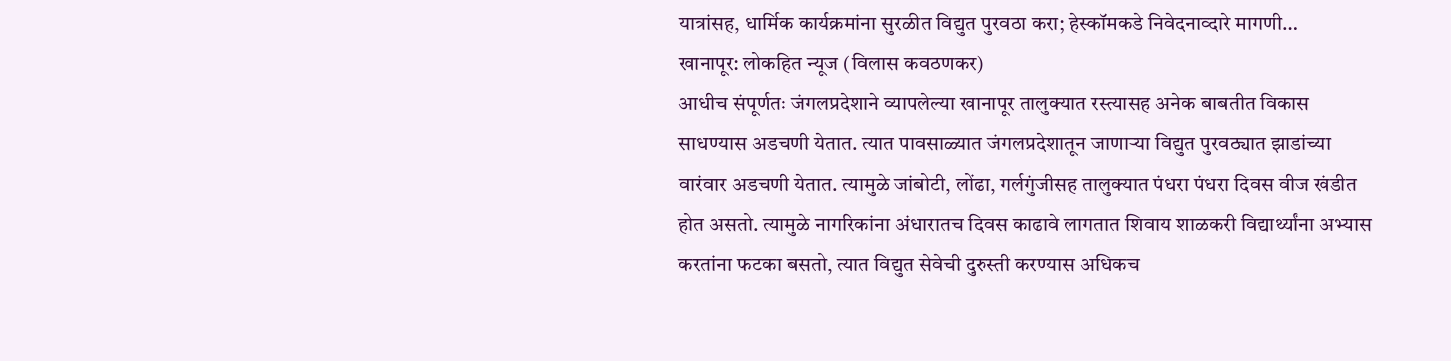यात्रांसह, धार्मिक कार्यक्रमांना सुरळीत विद्युत पुरवठा करा; हेस्कॉमकडे निवेदनाव्दारे मागणी…
खानापूर: लोकहित न्यूज (विलास कवठणकर)
आधीच संपूर्णतः जंगलप्रदेशाने व्यापलेल्या खानापूर तालुक्यात रस्त्यासह अनेक बाबतीत विकास साधण्यास अडचणी येतात. त्यात पावसाळ्यात जंगलप्रदेशातून जाणाऱ्या विद्युत पुरवठ्यात झाडांच्या वारंवार अडचणी येतात. त्यामुळे जांबोटी, लोंढा, गर्लगुंजीसह तालुक्यात पंधरा पंधरा दिवस वीज खंडीत होत असतो. त्यामुळे नागरिकांना अंधारातच दिवस काढावे लागतात शिवाय शाळकरी विद्यार्थ्यांना अभ्यास करतांना फटका बसतो, त्यात विद्युत सेवेची दुरुस्ती करण्यास अधिकच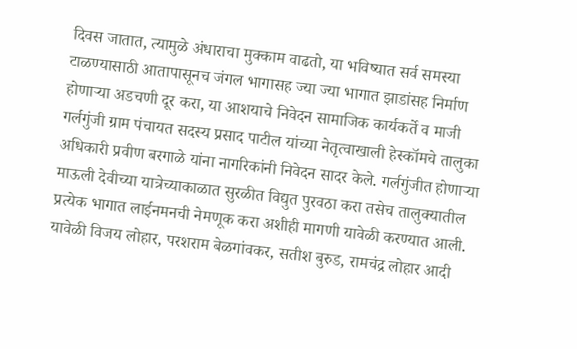दिवस जातात, त्यामुळे अंधाराचा मुक्काम वाढतो, या भविष्यात सर्व समस्या टाळण्यासाठी आतापासूनच जंगल भागासह ज्या ज्या भागात झाडांसह निर्माण होणाऱ्या अडचणी दूर करा, या आशयाचे निवेदन सामाजिक कार्यकर्ते व माजी गर्लगुंजी ग्राम पंचायत सदस्य प्रसाद पाटील यांच्या नेतृत्वाखाली हेस्कॉमचे तालुका अधिकारी प्रवीण बरगाळे यांना नागरिकांनी निवेदन सादर केले. गर्लगुंजीत होणाऱ्या माऊली देवीच्या यात्रेच्याकाळात सुरळीत विद्युत पुरवठा करा तसेच तालुक्यातील प्रत्येक भागात लाईनमनची नेमणूक करा अशीही मागणी यावेळी करण्यात आली. यावेळी विजय लोहार, परशराम बेळगांवकर, सतीश बुरुड, रामचंद्र लोहार आदी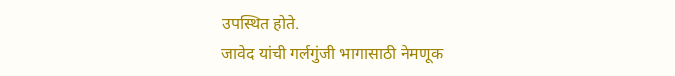उपस्थित होते.
जावेद यांची गर्लगुंजी भागासाठी नेमणूक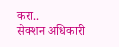करा..
सेक्शन अधिकारी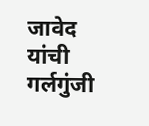जावेद यांची गर्लगुंजी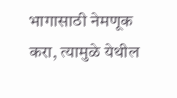भागासाठी नेमणूक करा, त्यामुळे येथील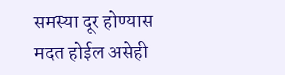समस्या दूर होण्यास मदत होईल असेही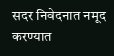सदर निवेदनात नमूद करण्यात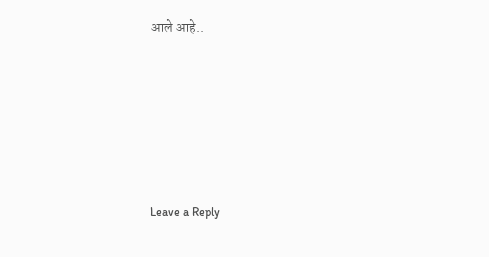आले आहे..






Leave a Reply